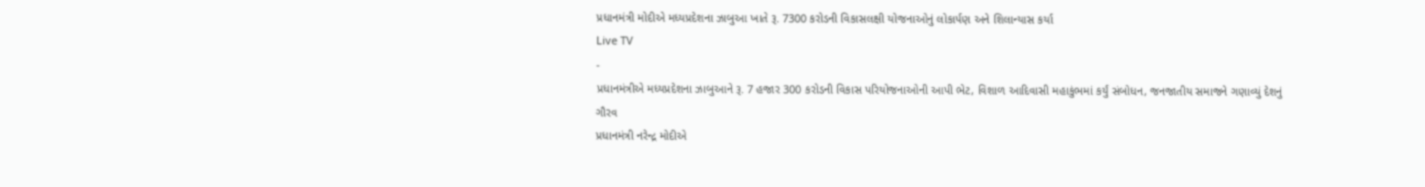પ્રધાનમંત્રી મોદીએ મધ્યપ્રદેશના ઝાબુઆ ખાતે રૂ. 7300 કરોડની વિકાસલક્ષી યોજનાઓનું લોકાર્પણ અને શિલાન્યાસ કર્યા
Live TV
-
પ્રધાનમંત્રીએ મધ્યપ્રદેશના ઝાબુઆને રૂ. 7 હજાર 300 કરોડની વિકાસ પરિયોજનાઓની આપી ભેટ, વિશાળ આદિવાસી મહાકુંભમાં કર્યું સંબોધન, જનજાતીય સમાજને ગણાવ્યું દેશનું ગૌરવ
પ્રધાનમંત્રી નરેન્દ્ર મોદીએ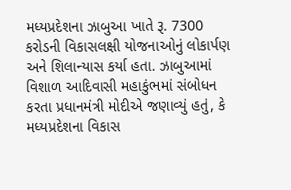મધ્યપ્રદેશના ઝાબુઆ ખાતે રૂ. 7300 કરોડની વિકાસલક્ષી યોજનાઓનું લોકાર્પણ અને શિલાન્યાસ કર્યા હતા. ઝાબુઆમાં વિશાળ આદિવાસી મહાકુંભમાં સંબોધન કરતા પ્રધાનમંત્રી મોદીએ જણાવ્યું હતું, કે મધ્યપ્રદેશના વિકાસ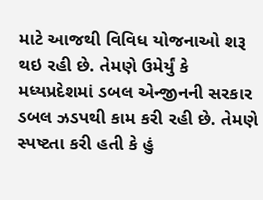માટે આજથી વિવિધ યોજનાઓ શરૂ થઇ રહી છે. તેમણે ઉમેર્યું કે મધ્યપ્રદેશમાં ડબલ એન્જીનની સરકાર ડબલ ઝડપથી કામ કરી રહી છે. તેમણે સ્પષ્ટતા કરી હતી કે હું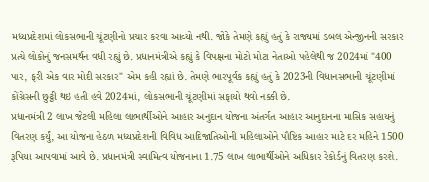મધ્યપ્રદેશમાં લોકસભાની ચૂંટણીનો પ્રચાર કરવા આવ્યો નથી. જોકે તેમણે કહ્યું હતું કે રાજ્યમાં ડબલ એન્જીનની સરકાર પ્રત્યે લોકોનું જનસમર્થન વધી રહ્યું છે. પ્રધાનમંત્રીએ કહ્યું કે વિપક્ષના મોટો મોટા નેતાઓ પહેલેથી જ 2024માં "400 પાર, ફરી એક વાર મોદી સરકાર" એમ કહી રહ્યાં છે. તેમણે ભારપૂર્વક કહ્યું હતું કે 2023ની વિધાનસભાની ચૂંટણીમાં કોંગ્રેસની છુટ્ટી થઇ હતી હવે 2024માં, લોકસભાની ચૂંટણીમાં સફાયો થવો નક્કી છે.
પ્રધાનમંત્રી 2 લાખ જેટલી મહિલા લાભાર્થીઓને આહાર અનુદાન યોજના અંતર્ગત આહાર આનુદાનના માસિક સહાયનું વિતરણ કર્યું, આ યોજના હેઠળ મધ્યપ્રદેશની વિવિધ આદિજાતિઓની મહિલાઓને પૌષ્ટિક આહાર માટે દર મહિને 1500 રૂપિયા આપવામાં આવે છે. પ્રધાનમંત્રી સ્વામિત્વ યોજનાના 1.75 લાખ લાભાર્થીઓને અધિકાર રેકોર્ડનું વિતરણ કરશે.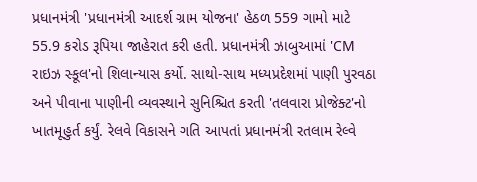પ્રધાનમંત્રી 'પ્રધાનમંત્રી આદર્શ ગ્રામ યોજના' હેઠળ 559 ગામો માટે 55.9 કરોડ રૂપિયા જાહેરાત કરી હતી. પ્રધાનમંત્રી ઝાબુઆમાં 'CM રાઇઝ સ્કૂલ'નો શિલાન્યાસ કર્યો. સાથો-સાથ મધ્યપ્રદેશમાં પાણી પુરવઠા અને પીવાના પાણીની વ્યવસ્થાને સુનિશ્ચિત કરતી 'તલવારા પ્રોજેક્ટ'નો ખાતમૂહુર્ત કર્યું. રેલવે વિકાસને ગતિ આપતાં પ્રધાનમંત્રી રતલામ રેલ્વે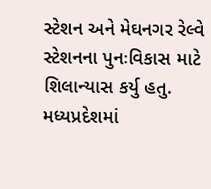સ્ટેશન અને મેઘનગર રેલ્વે સ્ટેશનના પુનઃવિકાસ માટે શિલાન્યાસ કર્યુ હતુ. મધ્યપ્રદેશમાં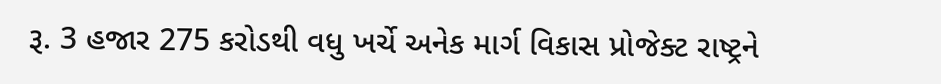રૂ. 3 હજાર 275 કરોડથી વધુ ખર્ચે અનેક માર્ગ વિકાસ પ્રોજેક્ટ રાષ્ટ્રને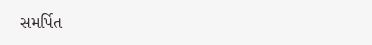સમર્પિત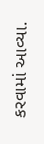કરવામાં આવ્યા.